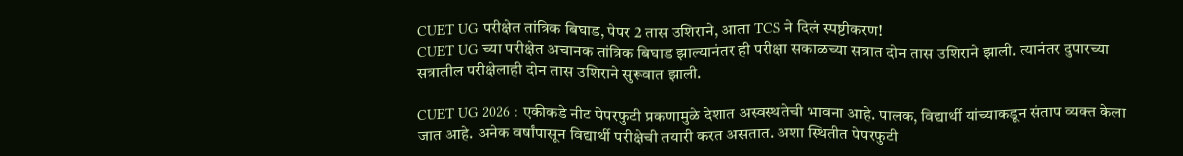CUET UG परीक्षेत तांत्रिक बिघाड, पेपर 2 तास उशिराने, आता TCS ने दिलं स्पष्टीकरण!
CUET UG च्या परीक्षेत अचानक तांत्रिक बिघाड झाल्यानंतर ही परीक्षा सकाळच्या सत्रात दोन तास उशिराने झाली. त्यानंतर दुपारच्या सत्रातील परीक्षेलाही दोन तास उशिराने सुरूवात झाली.

CUET UG 2026 : एकीकडे नीट पेपरफुटी प्रकणामुळे देशात अस्वस्थतेची भावना आहे. पालक, विद्यार्थी यांच्याकडून संताप व्यक्त केला जात आहे. अनेक वर्षांपासून विद्यार्थी परीक्षेची तयारी करत असतात. अशा स्थितीत पेपरफुटी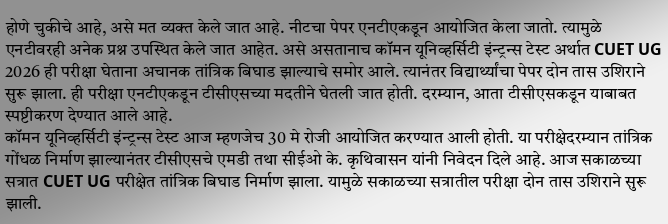होणे चुकीचे आहे, असे मत व्यक्त केले जात आहे. नीटचा पेपर एनटीएकडून आयोजित केला जातो. त्यामुळे एनटीवरही अनेक प्रश्न उपस्थित केले जात आहेत. असे असतानाच कॉमन यूनिव्हर्सिटी इंन्ट्रन्स टेस्ट अर्थात CUET UG 2026 ही परीक्षा घेताना अचानक तांत्रिक बिघाड झाल्याचे समोर आले. त्यानंतर विद्यार्थ्यांचा पेपर दोन तास उशिराने सुरू झाला. ही परीक्षा एनटीएकडून टीसीएसच्या मदतीने घेतली जात होती. दरम्यान, आता टीसीएसकडून याबाबत स्पष्टीकरण देण्यात आले आहे.
कॉमन यूनिव्हर्सिटी इंन्ट्रन्स टेस्ट आज म्हणजेच 30 मे रोजी आयोजित करण्यात आली होती. या परीक्षेदरम्यान तांत्रिक गोंधळ निर्माण झाल्यानंतर टीसीएसचे एमडी तथा सीईओ के. कृथिवासन यांनी निवेदन दिले आहे. आज सकाळच्या सत्रात CUET UG परीक्षेत तांत्रिक बिघाड निर्माण झाला. यामुळे सकाळच्या सत्रातील परीक्षा दोन तास उशिराने सुरू झाली.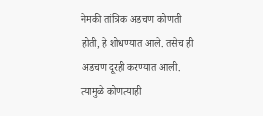नेमकी तांत्रिक अडचण कोणती होती, हे शोधण्यात आले. तसेच ही अडचण दूरही करण्यात आली. त्यामुळे कोणत्याही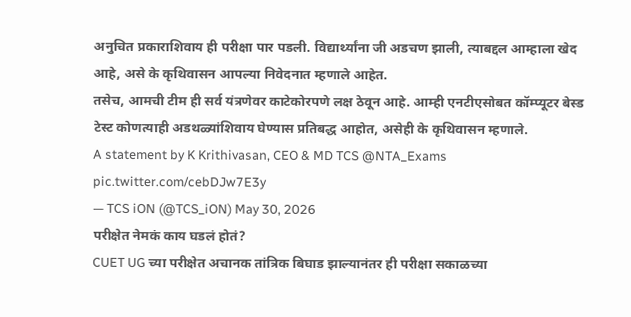अनुचित प्रकाराशिवाय ही परीक्षा पार पडली. विद्यार्थ्यांना जी अडचण झाली, त्याबद्दल आम्हाला खेद आहे, असे के कृथिवासन आपल्या निवेदनात म्हणाले आहेत.
तसेच, आमची टीम ही सर्व यंत्रणेवर काटेकोरपणे लक्ष ठेवून आहे. आम्ही एनटीएसोबत कॉम्प्यूटर बेस्ड टेस्ट कोणत्याही अडथळ्यांशिवाय घेण्यास प्रतिबद्ध आहोत, असेही के कृथिवासन म्हणाले.
A statement by K Krithivasan, CEO & MD TCS @NTA_Exams pic.twitter.com/cebDJw7E3y
— TCS iON (@TCS_iON) May 30, 2026
परीक्षेत नेमकं काय घडलं होतं?
CUET UG च्या परीक्षेत अचानक तांत्रिक बिघाड झाल्यानंतर ही परीक्षा सकाळच्या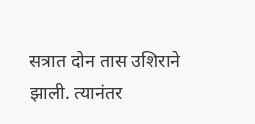सत्रात दोन तास उशिराने झाली. त्यानंतर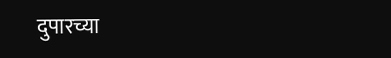दुपारच्या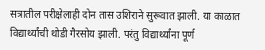सत्रातील परीक्षेलाही दोन तास उशिराने सुरूवात झाली. या काळात विद्यार्थ्यांची थोडी गैरसोय झाली. परंतु विद्यार्थ्यांना पूर्ण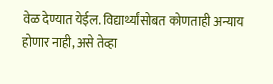वेळ देण्यात येईल. विद्यार्थ्यांसोबत कोणताही अन्याय होणार नाही, असे तेव्हा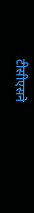टीसीएसने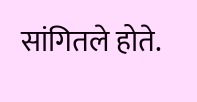सांगितले होते.